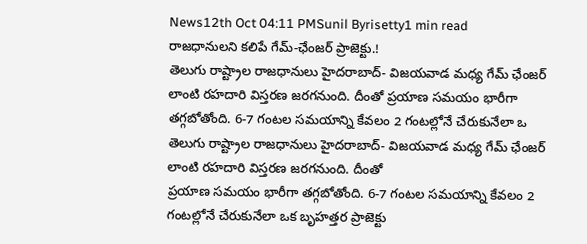News12th Oct 04:11 PMSunil Byrisetty1 min read
రాజధానులని కలిపే గేమ్-ఛేంజర్ ప్రాజెక్టు.!
తెలుగు రాష్ట్రాల రాజధానులు హైదరాబాద్- విజయవాడ మధ్య గేమ్ ఛేంజర్ లాంటి రహదారి విస్తరణ జరగనుంది. దీంతో ప్రయాణ సమయం భారీగా తగ్గబోతోంది. 6-7 గంటల సమయాన్ని కేవలం 2 గంటల్లోనే చేరుకునేలా ఒ
తెలుగు రాష్ట్రాల రాజధానులు హైదరాబాద్- విజయవాడ మధ్య గేమ్ ఛేంజర్ లాంటి రహదారి విస్తరణ జరగనుంది. దీంతో
ప్రయాణ సమయం భారీగా తగ్గబోతోంది. 6-7 గంటల సమయాన్ని కేవలం 2 గంటల్లోనే చేరుకునేలా ఒక బృహత్తర ప్రాజెక్టు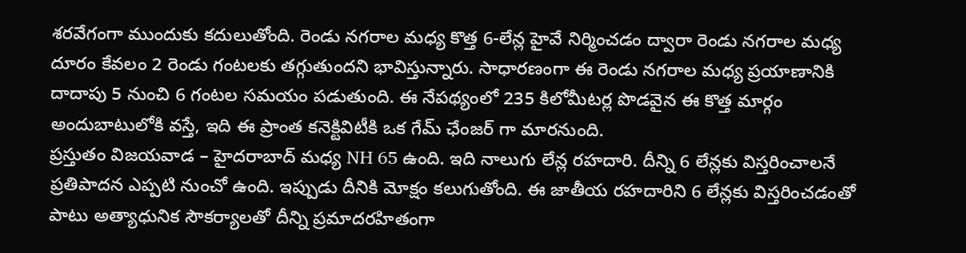శరవేగంగా ముందుకు కదులుతోంది. రెండు నగరాల మధ్య కొత్త 6-లేన్ల హైవే నిర్మించడం ద్వారా రెండు నగరాల మధ్య దూరం కేవలం 2 రెండు గంటలకు తగ్గుతుందని భావిస్తున్నారు. సాధారణంగా ఈ రెండు నగరాల మధ్య ప్రయాణానికి దాదాపు 5 నుంచి 6 గంటల సమయం పడుతుంది. ఈ నేపథ్యంలో 235 కిలోమీటర్ల పొడవైన ఈ కొత్త మార్గం అందుబాటులోకి వస్తే, ఇది ఈ ప్రాంత కనెక్టివిటీకి ఒక గేమ్ ఛేంజర్ గా మారనుంది.
ప్రస్తుతం విజయవాడ – హైదరాబాద్ మధ్య NH 65 ఉంది. ఇది నాలుగు లేన్ల రహదారి. దీన్ని 6 లేన్లకు విస్తరించాలనే ప్రతిపాదన ఎప్పటి నుంచో ఉంది. ఇప్పుడు దీనికి మోక్షం కలుగుతోంది. ఈ జాతీయ రహదారిని 6 లేన్లకు విస్తరించడంతో పాటు అత్యాధునిక సౌకర్యాలతో దీన్ని ప్రమాదరహితంగా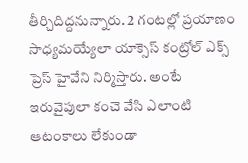తీర్చిదిద్దనున్నారు. 2 గంటల్లో ప్రయాణం సాధ్యమయ్యేలా యాక్సెస్ కంట్రోల్ ఎక్స్ ప్రెస్ హైవేని నిర్మిస్తారు. అంటే ఇరువైపులా కంచె వేసి ఎలాంటి ఆటంకాలు లేకుండా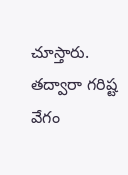చూస్తారు. తద్వారా గరిష్ట వేగం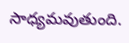సాధ్యమవుతుంది.